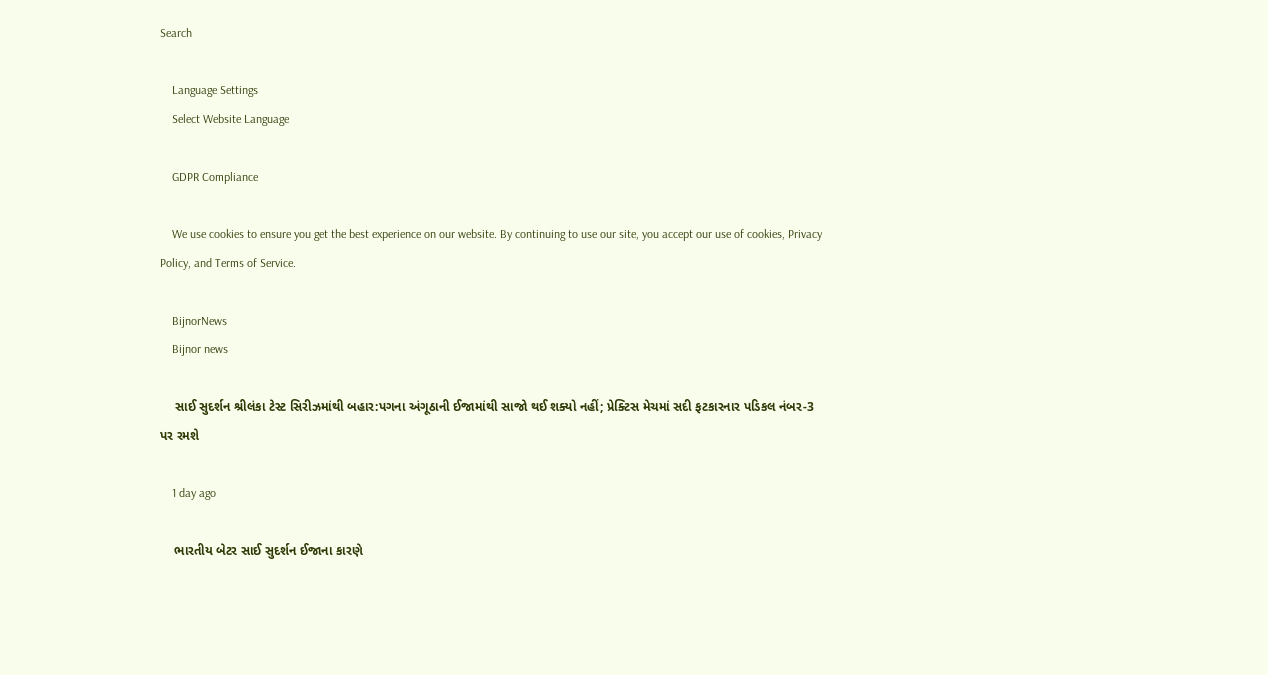Search

    Language Settings
    Select Website Language

    GDPR Compliance

    We use cookies to ensure you get the best experience on our website. By continuing to use our site, you accept our use of cookies, Privacy Policy, and Terms of Service.

    BijnorNews
    Bijnor news

    સાઈ સુદર્શન શ્રીલંકા ટેસ્ટ સિરીઝમાંથી બહાર:પગના અંગૂઠાની ઈજામાંથી સાજો થઈ શક્યો નહીં; પ્રેક્ટિસ મેચમાં સદી ફટકારનાર પડિકલ નંબર-3 પર રમશે

    1 day ago

    ભારતીય બેટર સાઈ સુદર્શન ઈજાના કારણે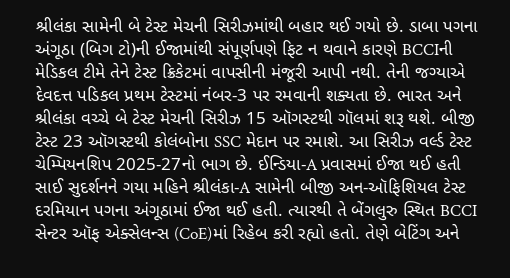શ્રીલંકા સામેની બે ટેસ્ટ મેચની સિરીઝમાંથી બહાર થઈ ગયો છે. ડાબા પગના અંગૂઠા (બિગ ટો)ની ઈજામાંથી સંપૂર્ણપણે ફિટ ન થવાને કારણે BCCIની મેડિકલ ટીમે તેને ટેસ્ટ ક્રિકેટમાં વાપસીની મંજૂરી આપી નથી. તેની જગ્યાએ દેવદત્ત પડિકલ પ્રથમ ટેસ્ટમાં નંબર-3 પર રમવાની શક્યતા છે. ભારત અને શ્રીલંકા વચ્ચે બે ટેસ્ટ મેચની સિરીઝ 15 ઑગસ્ટથી ગૉલમાં શરૂ થશે. બીજી ટેસ્ટ 23 ઑગસ્ટથી કોલંબોના SSC મેદાન પર રમાશે. આ સિરીઝ વર્લ્ડ ટેસ્ટ ચેમ્પિયનશિપ 2025-27નો ભાગ છે. ઈન્ડિયા-A પ્રવાસમાં ઈજા થઈ હતી સાઈ સુદર્શનને ગયા મહિને શ્રીલંકા-A સામેની બીજી અન-ઑફિશિયલ ટેસ્ટ દરમિયાન પગના અંગૂઠામાં ઈજા થઈ હતી. ત્યારથી તે બેંગલુરુ સ્થિત BCCI સેન્ટર ઑફ એક્સેલન્સ (CoE)માં રિહેબ કરી રહ્યો હતો. તેણે બેટિંગ અને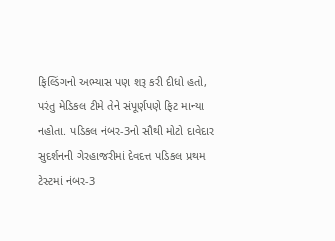ફિલ્ડિંગનો અભ્યાસ પણ શરૂ કરી દીધો હતો, પરંતુ મેડિકલ ટીમે તેને સંપૂર્ણપણે ફિટ માન્યા નહોતા. પડિકલ નંબર-3નો સૌથી મોટો દાવેદાર સુદર્શનની ગેરહાજરીમાં દેવદત્ત પડિકલ પ્રથમ ટેસ્ટમાં નંબર-3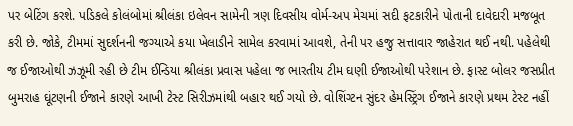પર બેટિંગ કરશે. પડિકલે કોલંબોમાં શ્રીલંકા ઇલેવન સામેની ત્રણ દિવસીય વોર્મ-અપ મેચમાં સદી ફટકારીને પોતાની દાવેદારી મજબૂત કરી છે. જોકે, ટીમમાં સુદર્શનની જગ્યાએ કયા ખેલાડીને સામેલ કરવામાં આવશે, તેની પર હજુ સત્તાવાર જાહેરાત થઈ નથી. પહેલેથી જ ઈજાઓથી ઝઝૂમી રહી છે ટીમ ઈન્ડિયા શ્રીલંકા પ્રવાસ પહેલા જ ભારતીય ટીમ ઘણી ઈજાઓથી પરેશાન છે. ફાસ્ટ બોલર જસપ્રીત બુમરાહ ઘૂંટણની ઈજાને કારણે આખી ટેસ્ટ સિરીઝમાંથી બહાર થઈ ગયો છે. વોશિંગ્ટન સુંદર હેમસ્ટ્રિંગ ઈજાને કારણે પ્રથમ ટેસ્ટ નહીં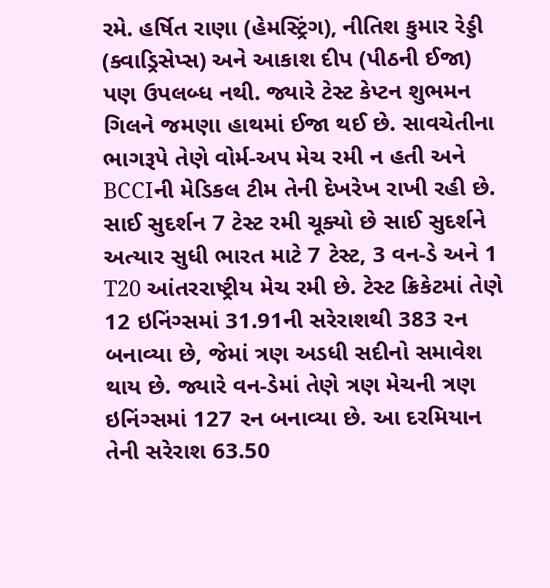રમે. હર્ષિત રાણા (હેમસ્ટ્રિંગ), નીતિશ કુમાર રેડ્ડી (ક્વાડ્રિસેપ્સ) અને આકાશ દીપ (પીઠની ઈજા) પણ ઉપલબ્ધ નથી. જ્યારે ટેસ્ટ કેપ્ટન શુભમન ગિલને જમણા હાથમાં ઈજા થઈ છે. સાવચેતીના ભાગરૂપે તેણે વોર્મ-અપ મેચ રમી ન હતી અને BCCIની મેડિકલ ટીમ તેની દેખરેખ રાખી રહી છે. સાઈ સુદર્શન 7 ટેસ્ટ રમી ચૂક્યો છે સાઈ સુદર્શને અત્યાર સુધી ભારત માટે 7 ટેસ્ટ, 3 વન-ડે અને 1 T20 આંતરરાષ્ટ્રીય મેચ રમી છે. ટેસ્ટ ક્રિકેટમાં તેણે 12 ઇનિંગ્સમાં 31.91ની સરેરાશથી 383 રન બનાવ્યા છે, જેમાં ત્રણ અડધી સદીનો સમાવેશ થાય છે. જ્યારે વન-ડેમાં તેણે ત્રણ મેચની ત્રણ ઇનિંગ્સમાં 127 રન બનાવ્યા છે. આ દરમિયાન તેની સરેરાશ 63.50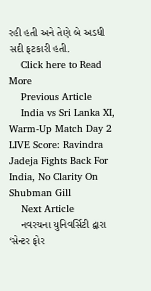રહી હતી અને તેણે બે અડધી સદી ફટકારી હતી.
    Click here to Read More
    Previous Article
    India vs Sri Lanka XI, Warm-Up Match Day 2 LIVE Score: Ravindra Jadeja Fights Back For India, No Clarity On Shubman Gill
    Next Article
    નવરચના યુનિવર્સિટી દ્વારા ‘સેન્ટર ફોર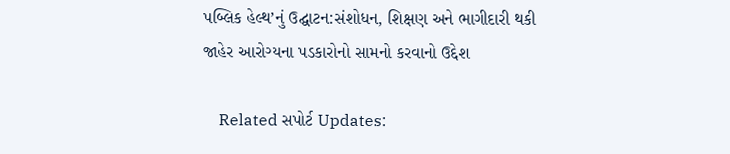પબ્લિક હેલ્થ’નું ઉદ્ઘાટન:સંશોધન, શિક્ષણ અને ભાગીદારી થકી જાહેર આરોગ્યના પડકારોનો સામનો કરવાનો ઉદ્દેશ

    Related સપોર્ટ Updates: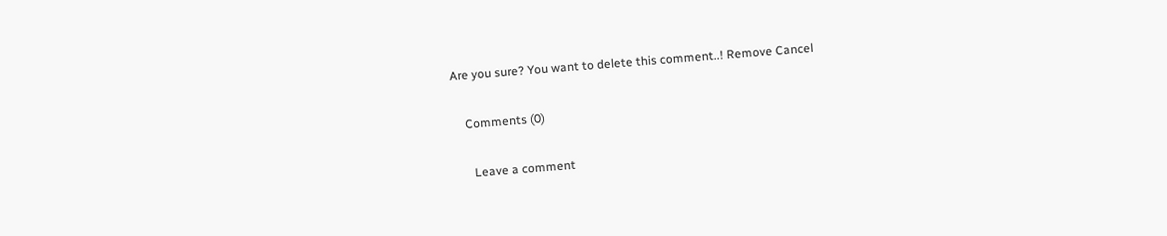Are you sure? You want to delete this comment..! Remove Cancel

    Comments (0)

      Leave a comment